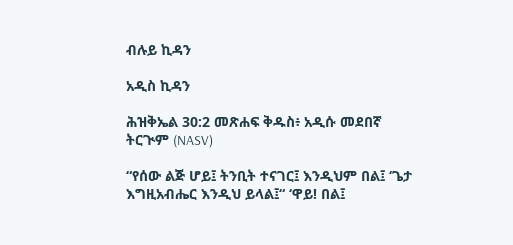ብሉይ ኪዳን

አዲስ ኪዳን

ሕዝቅኤል 30:2 መጽሐፍ ቅዱስ፥ አዲሱ መደበኛ ትርጒም (NASV)

“የሰው ልጅ ሆይ፤ ትንቢት ተናገር፤ እንዲህም በል፤ ‘ጌታ እግዚአብሔር እንዲህ ይላል፤“ ‘ዋይ! በል፤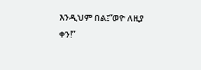እንዲህም በል፤“ወዮ ለዚያ ቀን!”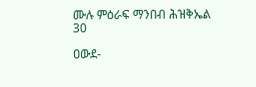ሙሉ ምዕራፍ ማንበብ ሕዝቅኤል 30

ዐውደ-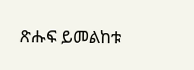ጽሑፍ ይመልከቱ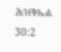ሕዝቅኤል 30:2